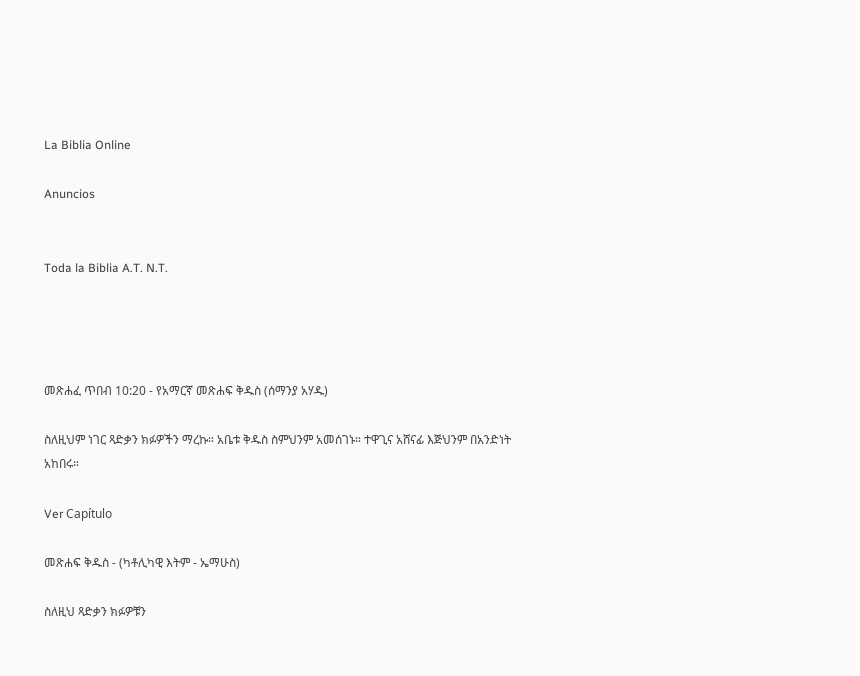La Biblia Online

Anuncios


Toda la Biblia A.T. N.T.




መጽሐፈ ጥበብ 10:20 - የአማርኛ መጽሐፍ ቅዱስ (ሰማንያ አሃዱ)

ስለዚህም ነገር ጻድቃን ክፉዎችን ማረኩ። አቤቱ ቅዱስ ስምህንም አመሰገኑ። ተዋጊና አሸናፊ እጅህንም በአንድነት አከበሩ።

Ver Capítulo

መጽሐፍ ቅዱስ - (ካቶሊካዊ እትም - ኤማሁስ)

ስለዚህ ጻድቃን ክፉዎቹን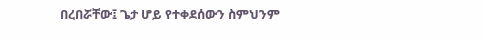በረበሯቸው፤ ጌታ ሆይ የተቀደሰውን ስምህንም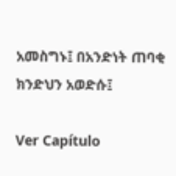አመስግኑ፤ በአንድነት ጠባቂ ክንድህን አወድሱ፤

Ver Capítulo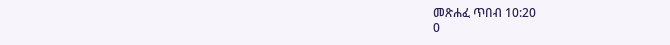መጽሐፈ ጥበብ 10:20
0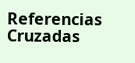Referencias Cruzadas